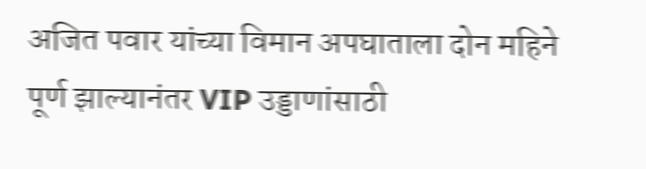अजित पवार यांच्या विमान अपघाताला दोन महिने पूर्ण झाल्यानंतर VIP उड्डाणांसाठी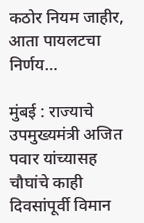कठोर नियम जाहीर, आता पायलटचा निर्णय…

मुंबई : राज्याचे उपमुख्यमंत्री अजित पवार यांच्यासह चौघांचे काही दिवसांपूर्वी विमान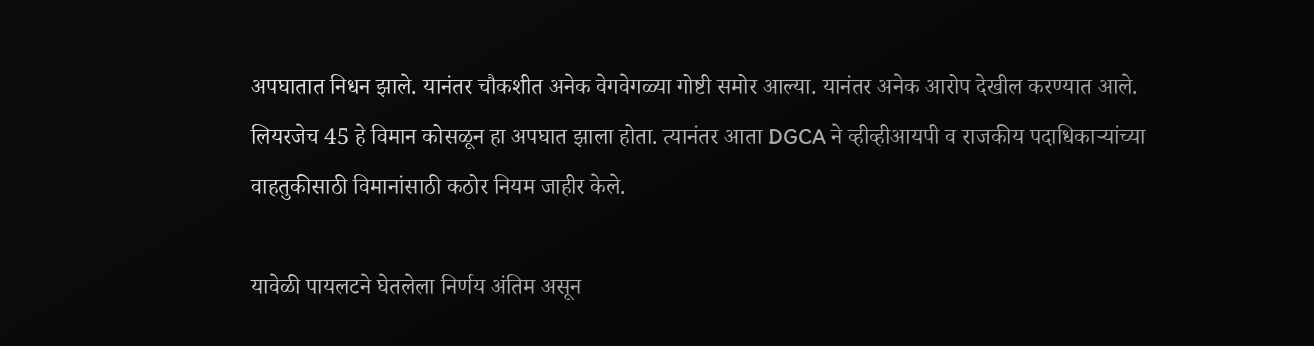अपघातात निधन झाले. यानंतर चौकशीत अनेक वेगवेगळ्या गोष्टी समोर आल्या. यानंतर अनेक आरोप देखील करण्यात आले. लियरजेच 45 हे विमान कोसळून हा अपघात झाला होता. त्यानंतर आता DGCA ने व्हीव्हीआयपी व राजकीय पदाधिकाऱ्यांच्या वाहतुकीसाठी विमानांसाठी कठोर नियम जाहीर केले.

यावेळी पायलटने घेतलेला निर्णय अंतिम असून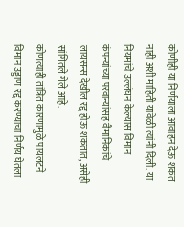कोणीही या निर्णयाला आवाहन देऊ शकत नाही अशी माहिती यावेळी त्यांनी दिली. या नियमांचे उल्लंघन केल्यास विमान कंपन्यांच्या परवान्यांसह वैमानिकांचे लायसन्स देखील रद्द होऊ शकतात, असेही सांगितले गेले आहे.
कोणत्याही तांत्रित कारणामुळे पायलटने विमान उड्डाण रद्द करण्याचा निर्णय घेतला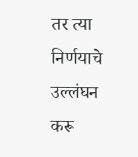तर त्या निर्णयाचे उल्लंघन करू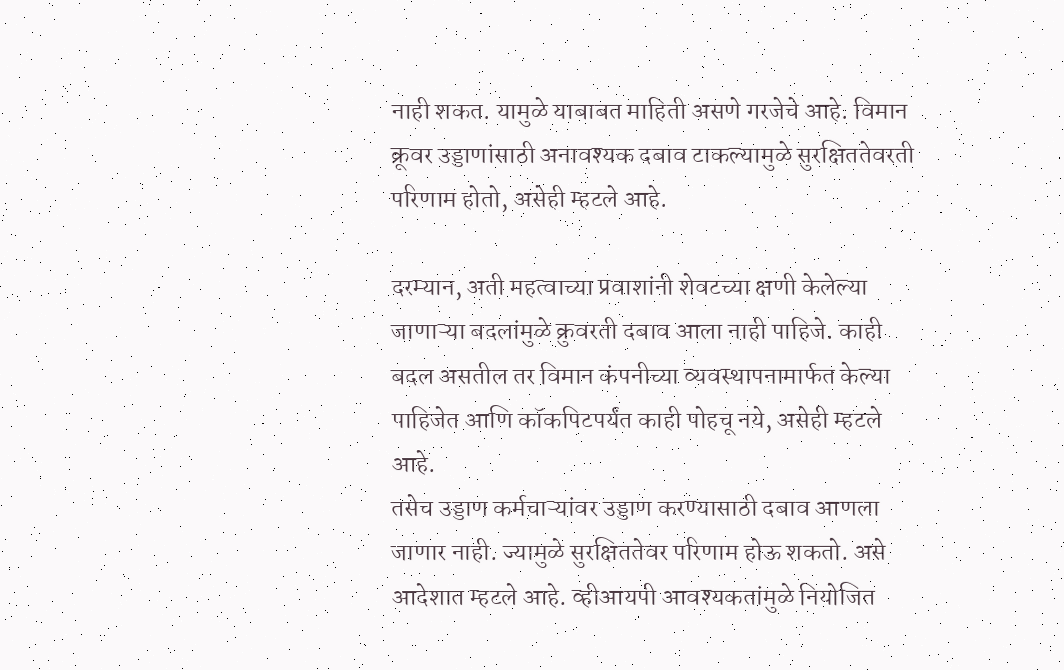नाही शकत. यामुळे याबाबत माहिती असणे गरजेचे आहे. विमान क्रूवर उड्डाणांसाठी अनावश्यक दबाव टाकल्यामुळे सुरक्षिततेवरती परिणाम होतो, असेही म्हटले आहे.

दरम्यान, अती महत्वाच्या प्रवाशांनी शेवटच्या क्षणी केलेल्या जाणाऱ्या बदलांमुळे क्रुवरती दबाव आला नाही पाहिजे. काही बदल असतील तर विमान कंपनीच्या व्यवस्थापनामार्फत केल्या पाहिजेत आणि कॉकपिटपर्यंत काही पोहचू नये, असेही म्हटले आहे.
तसेच उड्डाण कर्मचाऱ्यांवर उड्डाण करण्यासाठी दबाव आणला जाणार नाही. ज्यामुळे सुरक्षिततेवर परिणाम होऊ शकतो. असे आदेशात म्हटले आहे. व्हीआयपी आवश्यकतांमुळे नियोजित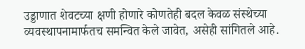उड्डाणात शेवटच्या क्षणी होणारे कोणतेही बदल केवळ संस्थेच्या व्यवस्थापनामार्फतच समन्वित केले जावेत, असेही सांगितले आहे.